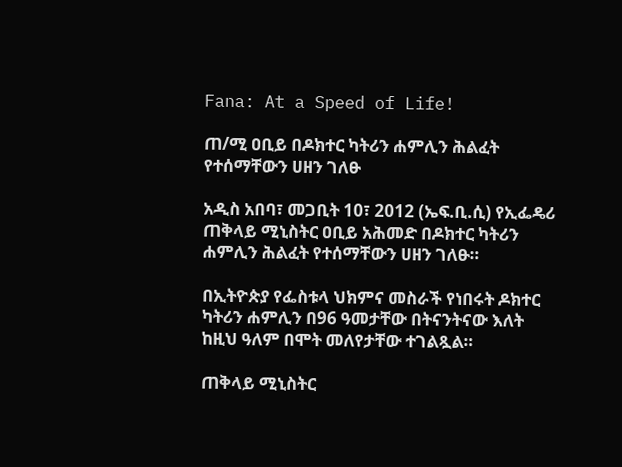Fana: At a Speed of Life!

ጠ/ሚ ዐቢይ በዶክተር ካትሪን ሐምሊን ሕልፈት የተሰማቸውን ሀዘን ገለፁ

አዲስ አበባ፣ መጋቢት 10፣ 2012 (ኤፍ.ቢ.ሲ) የኢፌዴሪ ጠቅላይ ሚኒስትር ዐቢይ አሕመድ በዶክተር ካትሪን ሐምሊን ሕልፈት የተሰማቸውን ሀዘን ገለፁ።

በኢትዮጵያ የፌስቱላ ህክምና መስራች የነበሩት ዶክተር ካትሪን ሐምሊን በ96 ዓመታቸው በትናንትናው እለት ከዚህ ዓለም በሞት መለየታቸው ተገልጿል።

ጠቅላይ ሚኒስትር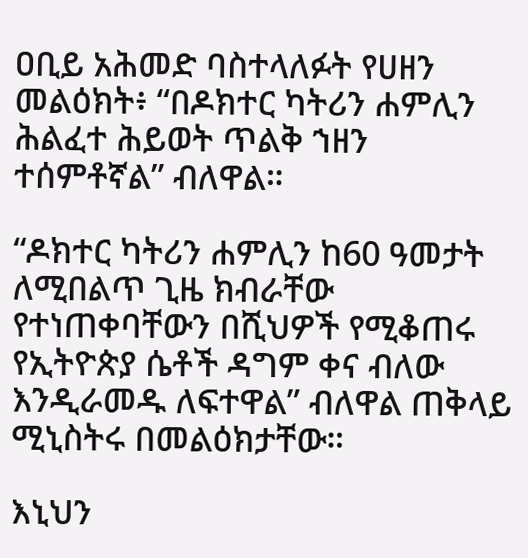ዐቢይ አሕመድ ባስተላለፉት የሀዘን መልዕክት፥ “በዶክተር ካትሪን ሐምሊን ሕልፈተ ሕይወት ጥልቅ ኀዘን ተሰምቶኛል” ብለዋል።

“ዶክተር ካትሪን ሐምሊን ከ60 ዓመታት ለሚበልጥ ጊዜ ክብራቸው የተነጠቀባቸውን በሺህዎች የሚቆጠሩ የኢትዮጵያ ሴቶች ዳግም ቀና ብለው እንዲራመዱ ለፍተዋል” ብለዋል ጠቅላይ ሚኒስትሩ በመልዕክታቸው።

እኒህን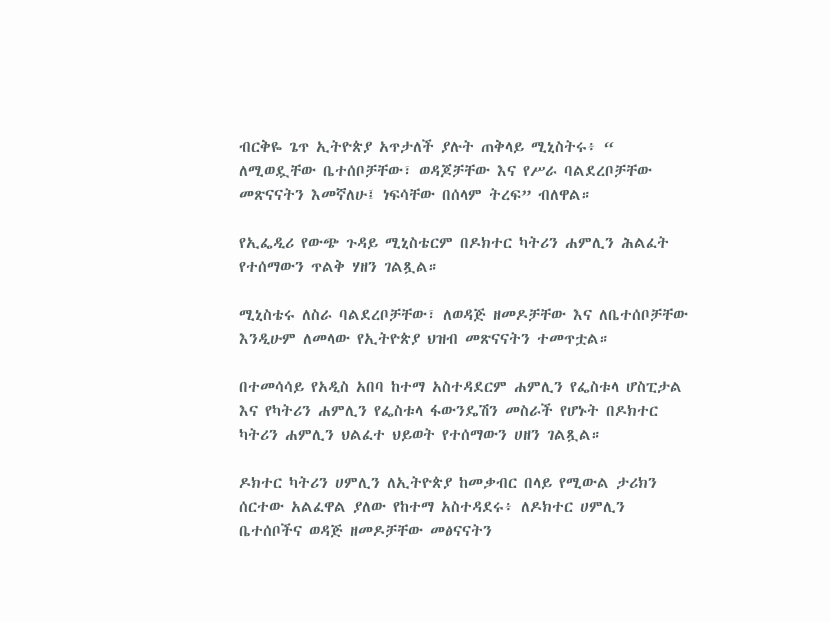ብርቅዬ ጌጥ ኢትዮጵያ አጥታለች ያሉት ጠቅላይ ሚኒስትሩ፥ “ ለሚወዷቸው ቤተሰቦቻቸው፣ ወዳጆቻቸው እና የሥራ ባልደረቦቻቸው መጽናናትን እመኛለሁ፤ ነፍሳቸው በሰላም ትረፍ” ብለዋል።

የኢፌዲሪ የውጭ ጉዳይ ሚኒስቴርም በዶክተር ካትሪን ሐምሊን ሕልፈት የተሰማውን ጥልቅ ሃዘን ገልጿል።

ሚኒስቴሩ ለስራ ባልደረቦቻቸው፣ ለወዳጅ ዘመዶቻቸው እና ለቤተሰቦቻቸው እንዲሁም ለመላው የኢትዮጵያ ህዝብ መጽናናትን ተመጥቷል።

በተመሳሳይ የአዲስ አበባ ከተማ አስተዳደርም ሐምሊን የፌስቱላ ሆስፒታል እና የካትሪን ሐምሊን የፌስቱላ ፋውንዴሽን መስራች የሆኑት በዶክተር ካትሪን ሐምሊን ህልፈተ ህይወት የተሰማውን ሀዘን ገልጿል።

ዶክተር ካትሪን ሀምሊን ለኢትዮጵያ ከመቃብር በላይ የሚውል ታሪክን ሰርተው አልፈዋል ያለው የከተማ አስተዳደሩ፥ ለዶክተር ሀምሊን ቤተሰቦችና ወዳጅ ዘመዶቻቸው መፅናናትን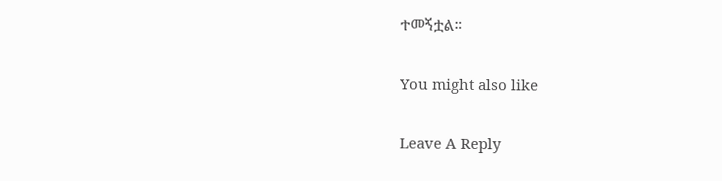ተመኝቷል።

You might also like

Leave A Reply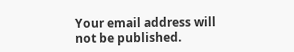Your email address will not be published.